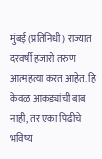मुंबई (प्रतिनिधी) राज्यात दरवर्षी हजारो तरुण आत्महत्या करत आहेत. हि केवळ आकड्यांची बाब नाही, तर एका पिढीचे भविष्य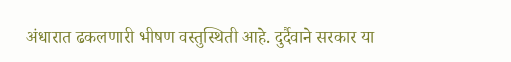अंधारात ढकलणारी भीषण वस्तुस्थिती आहे. दुर्दैवाने सरकार या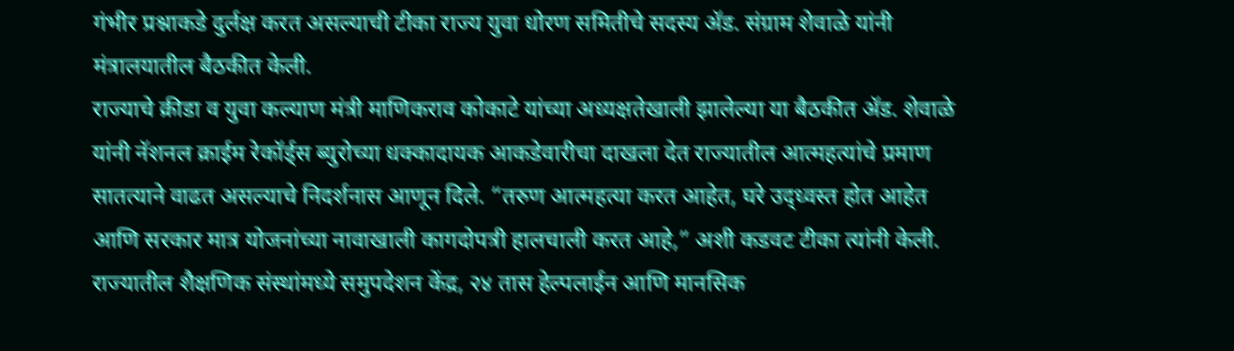गंभीर प्रश्नाकडे दुर्लक्ष करत असल्याची टीका राज्य युवा धोरण समितीचे सदस्य ॲड. संग्राम शेवाळे यांनी मंत्रालयातील बैठकीत केली.
राज्याचे क्रीडा व युवा कल्याण मंत्री माणिकराव कोकाटे यांच्या अध्यक्षतेखाली झालेल्या या बैठकीत ॲड. शेवाळे यांनी नॅशनल क्राईम रेकॉर्ड्स ब्युरोच्या धक्कादायक आकडेवारीचा दाखला देत राज्यातील आत्महत्यांचे प्रमाण सातत्याने वाढत असल्याचे निदर्शनास आणून दिले. “तरुण आत्महत्या करत आहेत, घरे उद्ध्वस्त होत आहेत आणि सरकार मात्र योजनांच्या नावाखाली कागदोपत्री हालचाली करत आहे,” अशी कडवट टीका त्यांनी केली.
राज्यातील शैक्षणिक संस्थांमध्ये समुपदेशन केंद्र, २४ तास हेल्पलाईन आणि मानसिक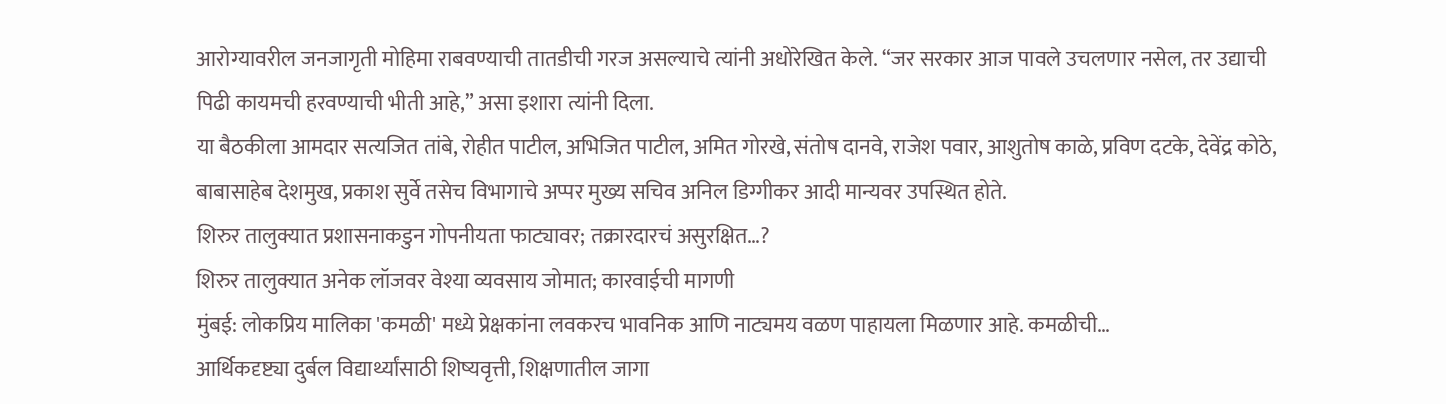आरोग्यावरील जनजागृती मोहिमा राबवण्याची तातडीची गरज असल्याचे त्यांनी अधोरेखित केले. “जर सरकार आज पावले उचलणार नसेल, तर उद्याची पिढी कायमची हरवण्याची भीती आहे,” असा इशारा त्यांनी दिला.
या बैठकीला आमदार सत्यजित तांबे, रोहीत पाटील, अभिजित पाटील, अमित गोरखे, संतोष दानवे, राजेश पवार, आशुतोष काळे, प्रविण दटके, देवेंद्र कोठे, बाबासाहेब देशमुख, प्रकाश सुर्वे तसेच विभागाचे अप्पर मुख्य सचिव अनिल डिग्गीकर आदी मान्यवर उपस्थित होते.
शिरुर तालुक्यात प्रशासनाकडुन गोपनीयता फाट्यावर; तक्रारदारचं असुरक्षित…?
शिरुर तालुक्यात अनेक लॉजवर वेश्या व्यवसाय जोमात; कारवाईची मागणी
मुंबई: लोकप्रिय मालिका 'कमळी' मध्ये प्रेक्षकांना लवकरच भावनिक आणि नाट्यमय वळण पाहायला मिळणार आहे. कमळीची…
आर्थिकदृष्ट्या दुर्बल विद्यार्थ्यांसाठी शिष्यवृत्ती, शिक्षणातील जागा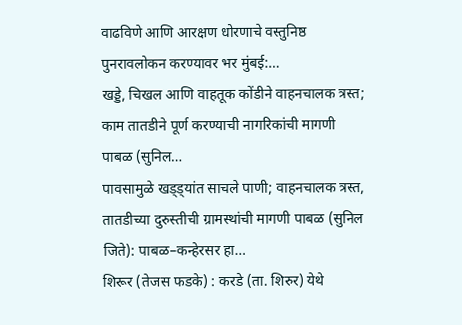वाढविणे आणि आरक्षण धोरणाचे वस्तुनिष्ठ पुनरावलोकन करण्यावर भर मुंबई:…
खड्डे, चिखल आणि वाहतूक कोंडीने वाहनचालक त्रस्त; काम तातडीने पूर्ण करण्याची नागरिकांची मागणी पाबळ (सुनिल…
पावसामुळे खड्ड्यांत साचले पाणी; वाहनचालक त्रस्त, तातडीच्या दुरुस्तीची ग्रामस्थांची मागणी पाबळ (सुनिल जिते): पाबळ–कन्हेरसर हा…
शिरूर (तेजस फडके) : करडे (ता. शिरुर) येथे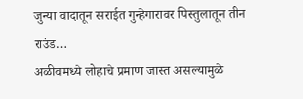जुन्या वादातून सराईत गुन्हेगारावर पिस्तुलातून तीन राउंड…
अळीवमध्ये लोहाचे प्रमाण जास्त असल्यामुळे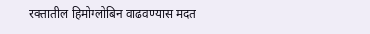रक्तातील हिमोग्लोबिन वाढवण्यास मदत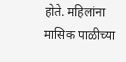होते. महिलांना मासिक पाळीच्या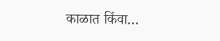काळात किंवा…